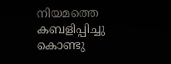നിയമത്തെ കബളിപ്പിച്ചു കൊണ്ടു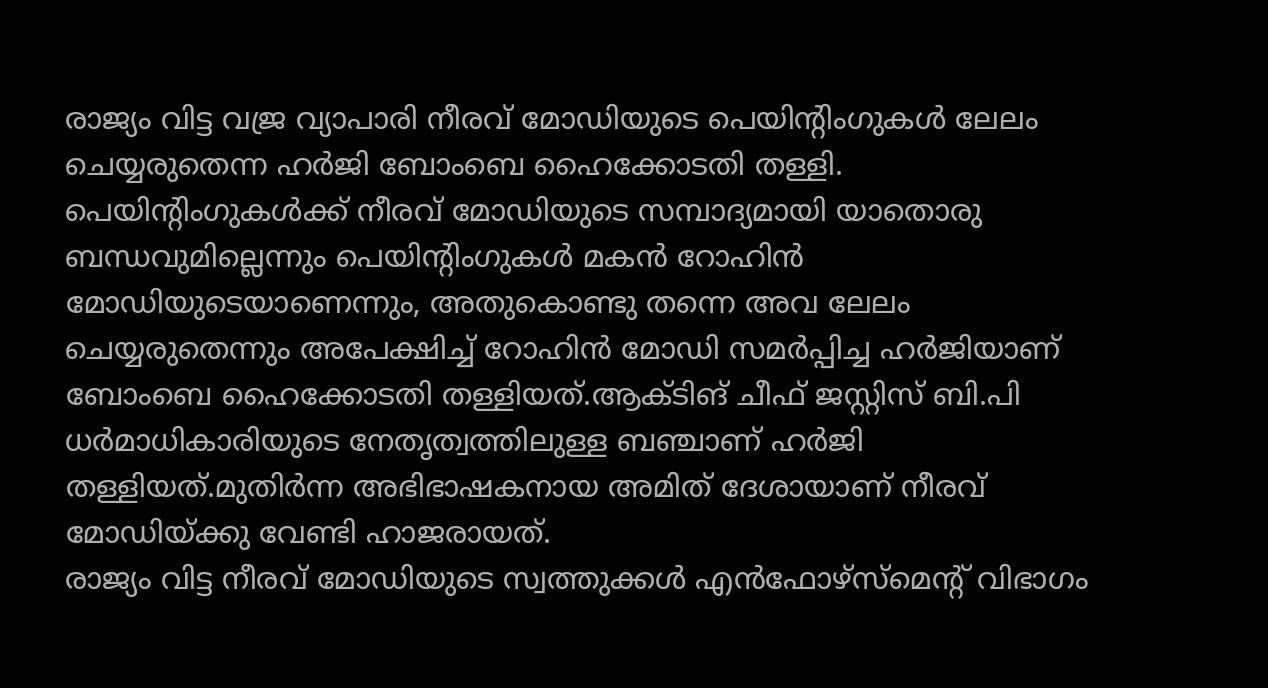രാജ്യം വിട്ട വജ്ര വ്യാപാരി നീരവ് മോഡിയുടെ പെയിന്റിംഗുകൾ ലേലം ചെയ്യരുതെന്ന ഹർജി ബോംബെ ഹൈക്കോടതി തള്ളി.
പെയിന്റിംഗുകൾക്ക് നീരവ് മോഡിയുടെ സമ്പാദ്യമായി യാതൊരു ബന്ധവുമില്ലെന്നും പെയിന്റിംഗുകൾ മകൻ റോഹിൻ മോഡിയുടെയാണെന്നും, അതുകൊണ്ടു തന്നെ അവ ലേലം ചെയ്യരുതെന്നും അപേക്ഷിച്ച് റോഹിൻ മോഡി സമർപ്പിച്ച ഹർജിയാണ് ബോംബെ ഹൈക്കോടതി തള്ളിയത്.ആക്ടിങ് ചീഫ് ജസ്റ്റിസ് ബി.പി ധർമാധികാരിയുടെ നേതൃത്വത്തിലുള്ള ബഞ്ചാണ് ഹർജി തള്ളിയത്.മുതിർന്ന അഭിഭാഷകനായ അമിത് ദേശായാണ് നീരവ് മോഡിയ്ക്കു വേണ്ടി ഹാജരായത്.
രാജ്യം വിട്ട നീരവ് മോഡിയുടെ സ്വത്തുക്കൾ എൻഫോഴ്സ്മെന്റ് വിഭാഗം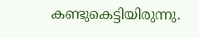കണ്ടുകെട്ടിയിരുന്നു.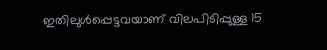ഇതിലുൾപ്പെട്ടവയാണ് വിലപിടിപ്പുള്ള 15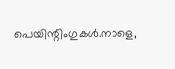പെയിന്റിംഗുകൾ.നാളെ,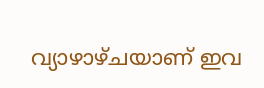വ്യാഴാഴ്ചയാണ് ഇവ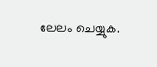ലേലം ചെയ്യുക.